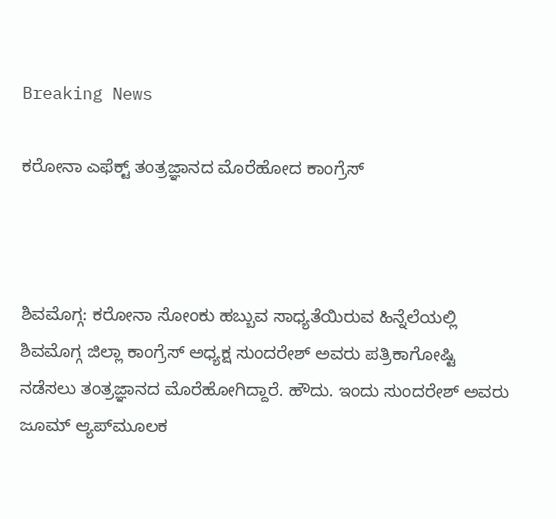Breaking News

ಕರೋನಾ ಎಫೆಕ್ಟ್ ತಂತ್ರಜ್ಞಾನದ ಮೊರೆ‌ಹೋದ ಕಾಂಗ್ರೆಸ್



ಶಿವಮೊಗ್ಗ: ಕರೋನಾ ಸೋಂಕು ಹಬ್ಬುವ ಸಾಧ್ಯತೆಯಿರುವ ಹಿನ್ನೆಲೆಯಲ್ಲಿ ಶಿವಮೊಗ್ಗ ಜಿಲ್ಲಾ ಕಾಂಗ್ರೆಸ್ ಅಧ್ಯಕ್ಷ‌ ಸುಂದರೇಶ್ ಅವರು ಪತ್ರಿಕಾಗೋಷ್ಟಿ ನಡೆಸಲು ತಂತ್ರಜ್ಞಾನದ ಮೊರೆ‌ಹೋಗಿದ್ದಾರೆ. ಹೌದು. ಇಂದು ಸುಂದರೇಶ್ ಅವರು ಜೂಮ್ ಆ್ಯಪ್‌ಮೂಲಕ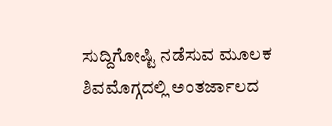ಸುದ್ದಿಗೋಷ್ಟಿ‌ ನಡೆಸುವ ಮೂಲಕ ಶಿವಮೊಗ್ಗದಲ್ಲಿ ಅಂತರ್ಜಾಲದ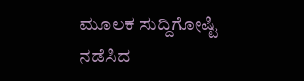ಮೂಲಕ ಸುದ್ದಿಗೋಷ್ಟಿ ನಡೆಸಿದ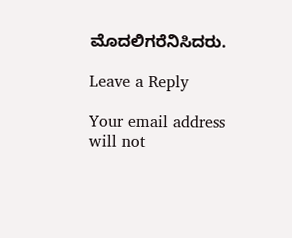ಮೊದಲಿಗರೆನಿಸಿದರು.

Leave a Reply

Your email address will not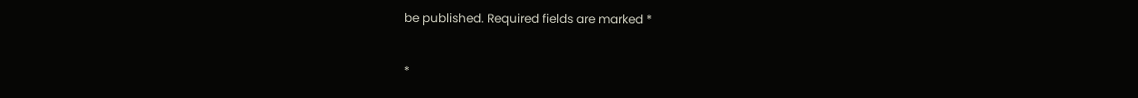be published. Required fields are marked *

*